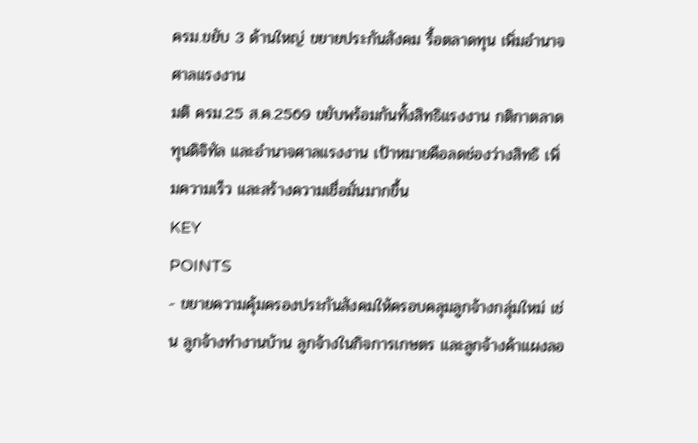ครม.ขยับ 3 ด้านใหญ่ ขยายประกันสังคม รื้อตลาดทุน เพิ่มอำนาจศาลแรงงาน
มติ ครม.25 ส.ค.2569 ขยับพร้อมกันทั้งสิทธิแรงงาน กติกาตลาดทุนดิจิทัล และอำนาจศาลแรงงาน เป้าหมายคือลดช่องว่างสิทธิ เพิ่มความเร็ว และสร้างความเชื่อมั่นมากขึ้น
KEY
POINTS
- ขยายความคุ้มครองประกันสังคมให้ครอบคลุมลูกจ้างกลุ่มใหม่ เช่น ลูกจ้างทำงานบ้าน ลูกจ้างในกิจการเกษตร และลูกจ้างค้าแผงลอ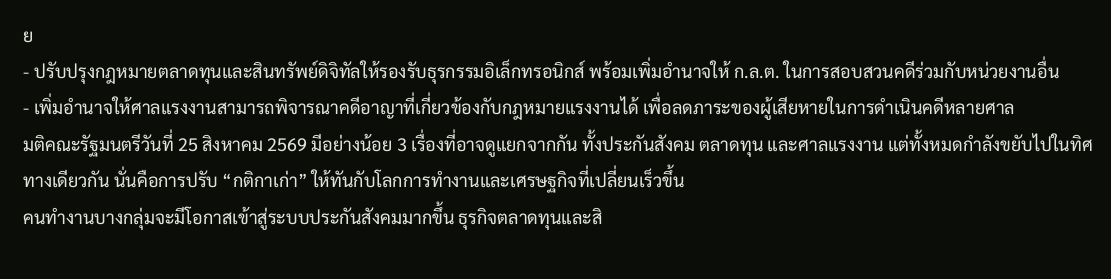ย
- ปรับปรุงกฎหมายตลาดทุนและสินทรัพย์ดิจิทัลให้รองรับธุรกรรมอิเล็กทรอนิกส์ พร้อมเพิ่มอำนาจให้ ก.ล.ต. ในการสอบสวนคดีร่วมกับหน่วยงานอื่น
- เพิ่มอำนาจให้ศาลแรงงานสามารถพิจารณาคดีอาญาที่เกี่ยวข้องกับกฎหมายแรงงานได้ เพื่อลดภาระของผู้เสียหายในการดำเนินคดีหลายศาล
มติคณะรัฐมนตรีวันที่ 25 สิงหาคม 2569 มีอย่างน้อย 3 เรื่องที่อาจดูแยกจากกัน ทั้งประกันสังคม ตลาดทุน และศาลแรงงาน แต่ทั้งหมดกำลังขยับไปในทิศทางเดียวกัน นั่นคือการปรับ “กติกาเก่า” ให้ทันกับโลกการทำงานและเศรษฐกิจที่เปลี่ยนเร็วขึ้น
คนทำงานบางกลุ่มจะมีโอกาสเข้าสู่ระบบประกันสังคมมากขึ้น ธุรกิจตลาดทุนและสิ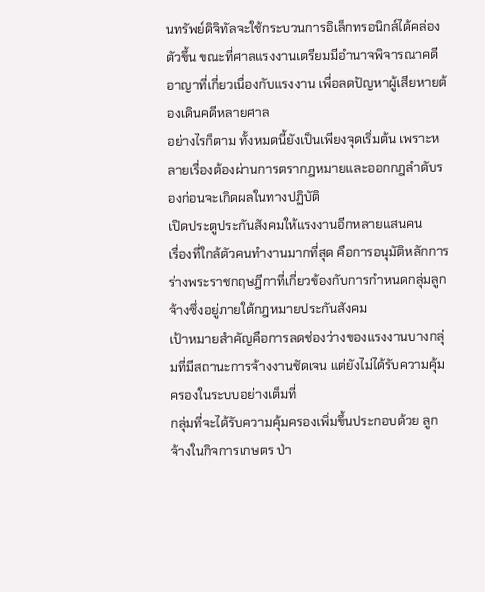นทรัพย์ดิจิทัลจะใช้กระบวนการอิเล็กทรอนิกส์ได้คล่องตัวขึ้น ขณะที่ศาลแรงงานเตรียมมีอำนาจพิจารณาคดีอาญาที่เกี่ยวเนื่องกับแรงงาน เพื่อลดปัญหาผู้เสียหายต้องเดินคดีหลายศาล
อย่างไรก็ตาม ทั้งหมดนี้ยังเป็นเพียงจุดเริ่มต้น เพราะหลายเรื่องต้องผ่านการตรากฎหมายและออกกฎลำดับรองก่อนจะเกิดผลในทางปฏิบัติ
เปิดประตูประกันสังคมให้แรงงานอีกหลายแสนคน
เรื่องที่ใกล้ตัวคนทำงานมากที่สุด คือการอนุมัติหลักการร่างพระราชกฤษฎีกาที่เกี่ยวข้องกับการกำหนดกลุ่มลูกจ้างซึ่งอยู่ภายใต้กฎหมายประกันสังคม
เป้าหมายสำคัญคือการลดช่องว่างของแรงงานบางกลุ่มที่มีสถานะการจ้างงานชัดเจน แต่ยังไม่ได้รับความคุ้มครองในระบบอย่างเต็มที่
กลุ่มที่จะได้รับความคุ้มครองเพิ่มขึ้นประกอบด้วย ลูกจ้างในกิจการเกษตร ป่า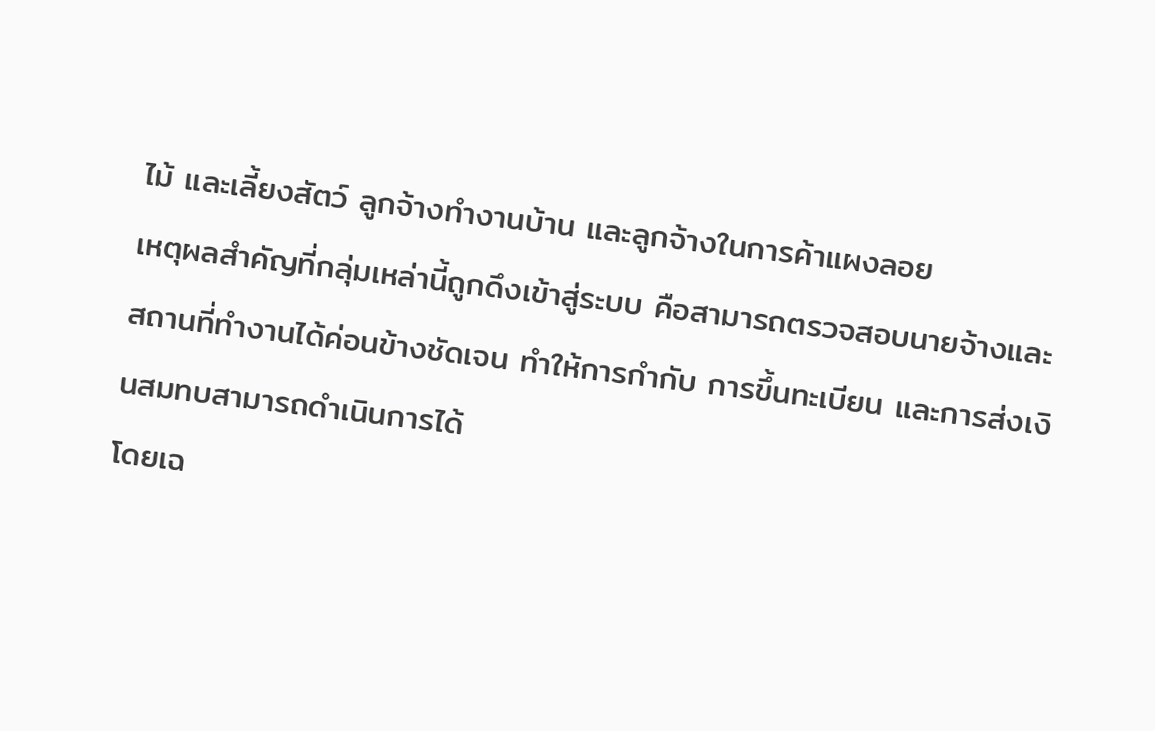ไม้ และเลี้ยงสัตว์ ลูกจ้างทำงานบ้าน และลูกจ้างในการค้าแผงลอย
เหตุผลสำคัญที่กลุ่มเหล่านี้ถูกดึงเข้าสู่ระบบ คือสามารถตรวจสอบนายจ้างและสถานที่ทำงานได้ค่อนข้างชัดเจน ทำให้การกำกับ การขึ้นทะเบียน และการส่งเงินสมทบสามารถดำเนินการได้
โดยเฉ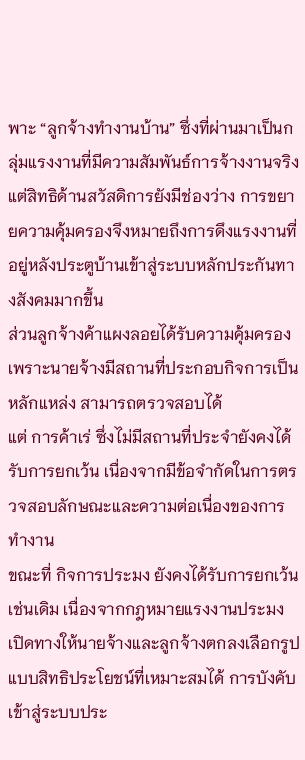พาะ “ลูกจ้างทำงานบ้าน” ซึ่งที่ผ่านมาเป็นกลุ่มแรงงานที่มีความสัมพันธ์การจ้างงานจริง แต่สิทธิด้านสวัสดิการยังมีช่องว่าง การขยายความคุ้มครองจึงหมายถึงการดึงแรงงานที่อยู่หลังประตูบ้านเข้าสู่ระบบหลักประกันทางสังคมมากขึ้น
ส่วนลูกจ้างค้าแผงลอยได้รับความคุ้มครอง เพราะนายจ้างมีสถานที่ประกอบกิจการเป็นหลักแหล่ง สามารถตรวจสอบได้
แต่ การค้าเร่ ซึ่งไม่มีสถานที่ประจำยังคงได้รับการยกเว้น เนื่องจากมีข้อจำกัดในการตรวจสอบลักษณะและความต่อเนื่องของการทำงาน
ขณะที่ กิจการประมง ยังคงได้รับการยกเว้นเช่นเดิม เนื่องจากกฎหมายแรงงานประมง เปิดทางให้นายจ้างและลูกจ้างตกลงเลือกรูปแบบสิทธิประโยชน์ที่เหมาะสมได้ การบังคับเข้าสู่ระบบประ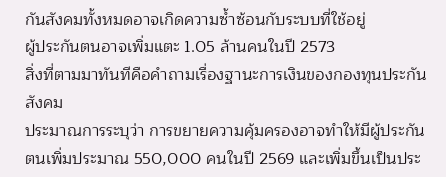กันสังคมทั้งหมดอาจเกิดความซ้ำซ้อนกับระบบที่ใช้อยู่
ผู้ประกันตนอาจเพิ่มแตะ 1.05 ล้านคนในปี 2573
สิ่งที่ตามมาทันทีคือคำถามเรื่องฐานะการเงินของกองทุนประกันสังคม
ประมาณการระบุว่า การขยายความคุ้มครองอาจทำให้มีผู้ประกันตนเพิ่มประมาณ 550,000 คนในปี 2569 และเพิ่มขึ้นเป็นประ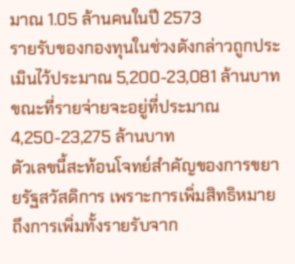มาณ 1.05 ล้านคนในปี 2573
รายรับของกองทุนในช่วงดังกล่าวถูกประเมินไว้ประมาณ 5,200-23,081 ล้านบาท ขณะที่รายจ่ายจะอยู่ที่ประมาณ 4,250-23,275 ล้านบาท
ตัวเลขนี้สะท้อนโจทย์สำคัญของการขยายรัฐสวัสดิการ เพราะการเพิ่มสิทธิหมายถึงการเพิ่มทั้งรายรับจาก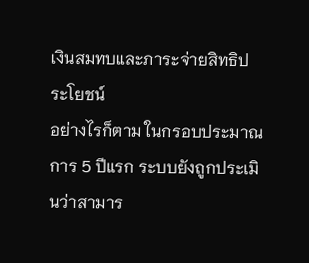เงินสมทบและภาระจ่ายสิทธิประโยชน์
อย่างไรก็ตาม ในกรอบประมาณการ 5 ปีแรก ระบบยังถูกประเมินว่าสามาร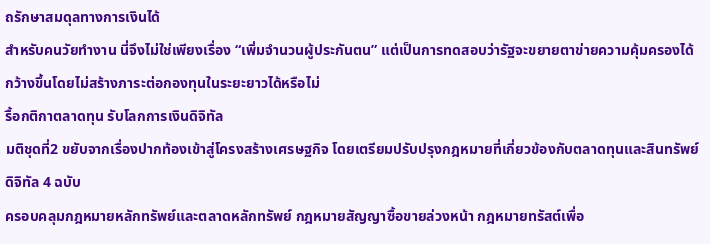ถรักษาสมดุลทางการเงินได้
สำหรับคนวัยทำงาน นี่จึงไม่ใช่เพียงเรื่อง “เพิ่มจำนวนผู้ประกันตน” แต่เป็นการทดสอบว่ารัฐจะขยายตาข่ายความคุ้มครองได้กว้างขึ้นโดยไม่สร้างภาระต่อกองทุนในระยะยาวได้หรือไม่
รื้อกติกาตลาดทุน รับโลกการเงินดิจิทัล
มติชุดที่2 ขยับจากเรื่องปากท้องเข้าสู่โครงสร้างเศรษฐกิจ โดยเตรียมปรับปรุงกฎหมายที่เกี่ยวข้องกับตลาดทุนและสินทรัพย์ดิจิทัล 4 ฉบับ
ครอบคลุมกฎหมายหลักทรัพย์และตลาดหลักทรัพย์ กฎหมายสัญญาซื้อขายล่วงหน้า กฎหมายทรัสต์เพื่อ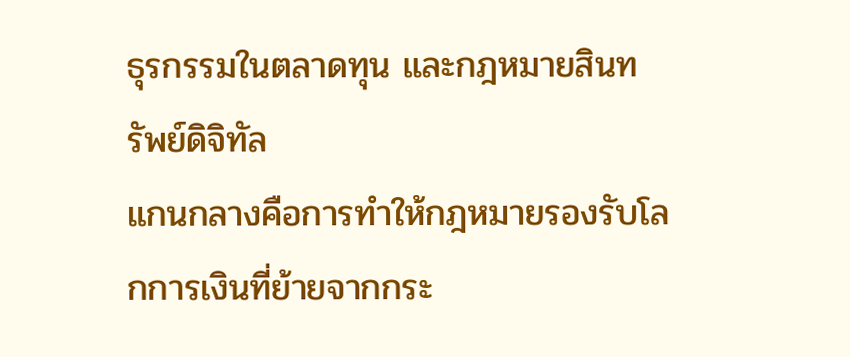ธุรกรรมในตลาดทุน และกฎหมายสินทรัพย์ดิจิทัล
แกนกลางคือการทำให้กฎหมายรองรับโลกการเงินที่ย้ายจากกระ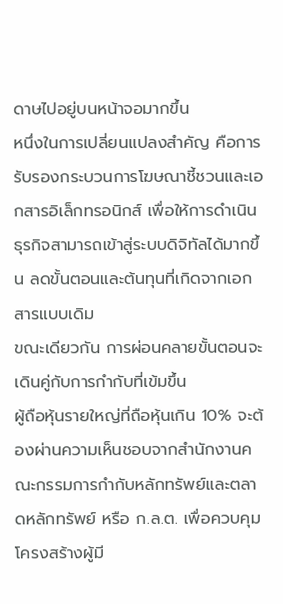ดาษไปอยู่บนหน้าจอมากขึ้น
หนึ่งในการเปลี่ยนแปลงสำคัญ คือการรับรองกระบวนการโฆษณาชี้ชวนและเอกสารอิเล็กทรอนิกส์ เพื่อให้การดำเนินธุรกิจสามารถเข้าสู่ระบบดิจิทัลได้มากขึ้น ลดขั้นตอนและต้นทุนที่เกิดจากเอกสารแบบเดิม
ขณะเดียวกัน การผ่อนคลายขั้นตอนจะเดินคู่กับการกำกับที่เข้มขึ้น
ผู้ถือหุ้นรายใหญ่ที่ถือหุ้นเกิน 10% จะต้องผ่านความเห็นชอบจากสำนักงานคณะกรรมการกำกับหลักทรัพย์และตลาดหลักทรัพย์ หรือ ก.ล.ต. เพื่อควบคุมโครงสร้างผู้มี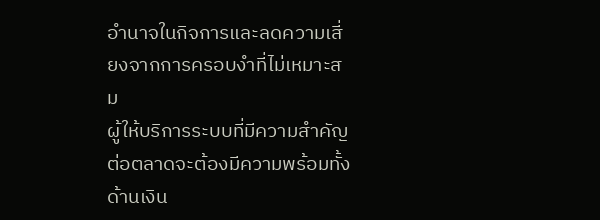อำนาจในกิจการและลดความเสี่ยงจากการครอบงำที่ไม่เหมาะสม
ผู้ให้บริการระบบที่มีความสำคัญต่อตลาดจะต้องมีความพร้อมทั้งด้านเงิน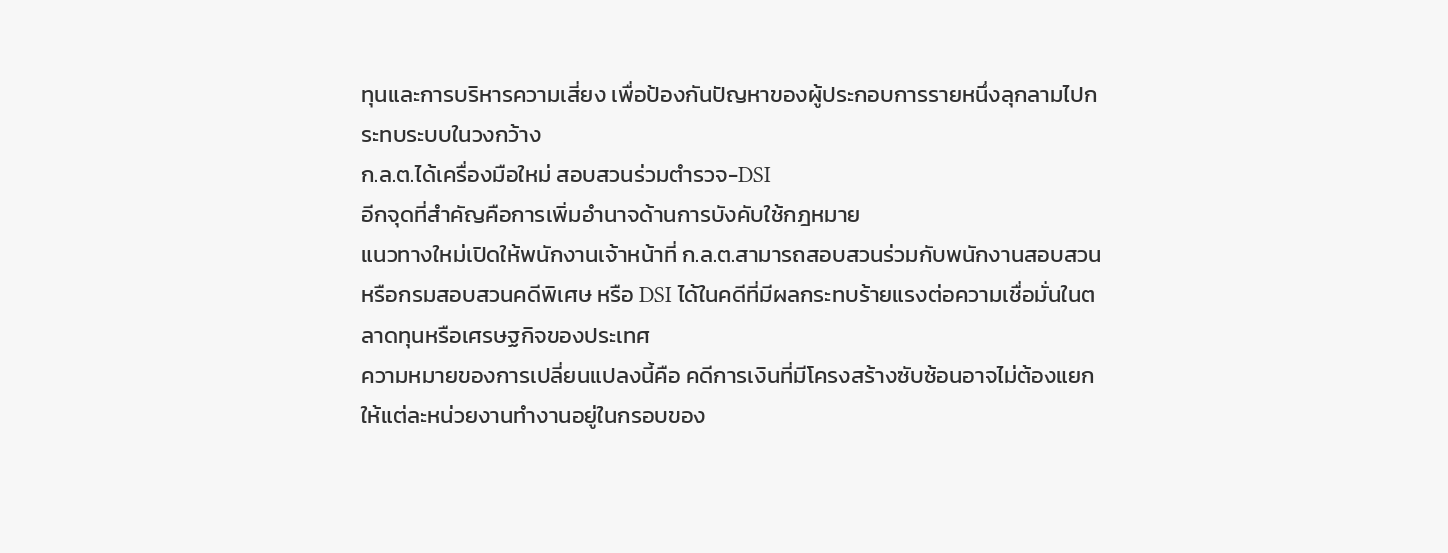ทุนและการบริหารความเสี่ยง เพื่อป้องกันปัญหาของผู้ประกอบการรายหนึ่งลุกลามไปกระทบระบบในวงกว้าง
ก.ล.ต.ได้เครื่องมือใหม่ สอบสวนร่วมตำรวจ-DSI
อีกจุดที่สำคัญคือการเพิ่มอำนาจด้านการบังคับใช้กฎหมาย
แนวทางใหม่เปิดให้พนักงานเจ้าหน้าที่ ก.ล.ต.สามารถสอบสวนร่วมกับพนักงานสอบสวนหรือกรมสอบสวนคดีพิเศษ หรือ DSI ได้ในคดีที่มีผลกระทบร้ายแรงต่อความเชื่อมั่นในตลาดทุนหรือเศรษฐกิจของประเทศ
ความหมายของการเปลี่ยนแปลงนี้คือ คดีการเงินที่มีโครงสร้างซับซ้อนอาจไม่ต้องแยกให้แต่ละหน่วยงานทำงานอยู่ในกรอบของ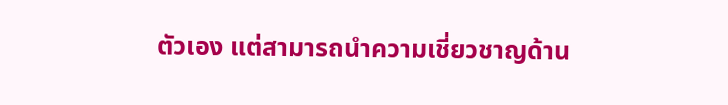ตัวเอง แต่สามารถนำความเชี่ยวชาญด้าน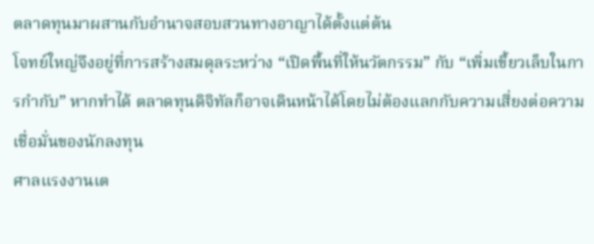ตลาดทุนมาผสานกับอำนาจสอบสวนทางอาญาได้ตั้งแต่ต้น
โจทย์ใหญ่จึงอยู่ที่การสร้างสมดุลระหว่าง “เปิดพื้นที่ให้นวัตกรรม” กับ “เพิ่มเขี้ยวเล็บในการกำกับ” หากทำได้ ตลาดทุนดิจิทัลก็อาจเดินหน้าได้โดยไม่ต้องแลกกับความเสี่ยงต่อความเชื่อมั่นของนักลงทุน
ศาลแรงงานเต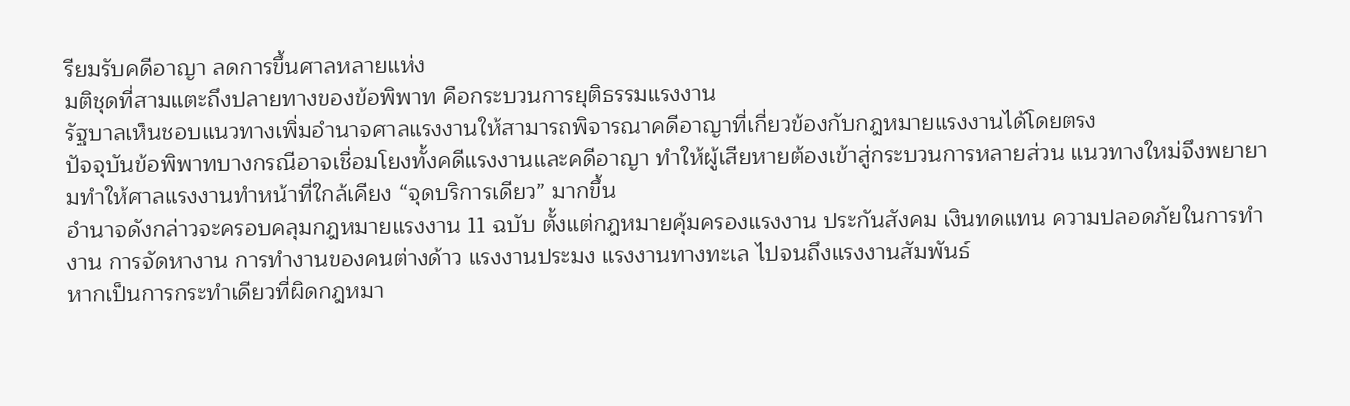รียมรับคดีอาญา ลดการขึ้นศาลหลายแห่ง
มติชุดที่สามแตะถึงปลายทางของข้อพิพาท คือกระบวนการยุติธรรมแรงงาน
รัฐบาลเห็นชอบแนวทางเพิ่มอำนาจศาลแรงงานให้สามารถพิจารณาคดีอาญาที่เกี่ยวข้องกับกฎหมายแรงงานได้โดยตรง
ปัจจุบันข้อพิพาทบางกรณีอาจเชื่อมโยงทั้งคดีแรงงานและคดีอาญา ทำให้ผู้เสียหายต้องเข้าสู่กระบวนการหลายส่วน แนวทางใหม่จึงพยายามทำให้ศาลแรงงานทำหน้าที่ใกล้เคียง “จุดบริการเดียว” มากขึ้น
อำนาจดังกล่าวจะครอบคลุมกฎหมายแรงงาน 11 ฉบับ ตั้งแต่กฎหมายคุ้มครองแรงงาน ประกันสังคม เงินทดแทน ความปลอดภัยในการทำงาน การจัดหางาน การทำงานของคนต่างด้าว แรงงานประมง แรงงานทางทะเล ไปจนถึงแรงงานสัมพันธ์
หากเป็นการกระทำเดียวที่ผิดกฎหมา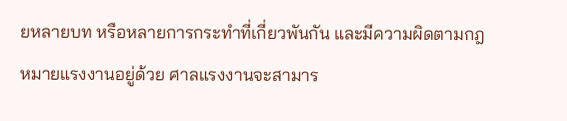ยหลายบท หรือหลายการกระทำที่เกี่ยวพันกัน และมีความผิดตามกฎหมายแรงงานอยู่ด้วย ศาลแรงงานจะสามาร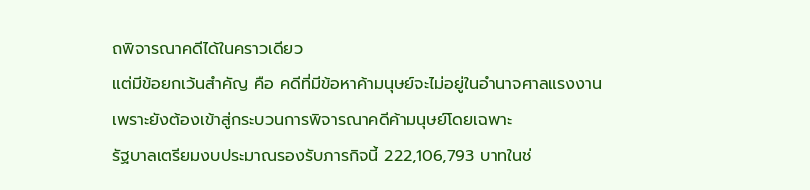ถพิจารณาคดีได้ในคราวเดียว
แต่มีข้อยกเว้นสำคัญ คือ คดีที่มีข้อหาค้ามนุษย์จะไม่อยู่ในอำนาจศาลแรงงาน เพราะยังต้องเข้าสู่กระบวนการพิจารณาคดีค้ามนุษย์โดยเฉพาะ
รัฐบาลเตรียมงบประมาณรองรับภารกิจนี้ 222,106,793 บาทในช่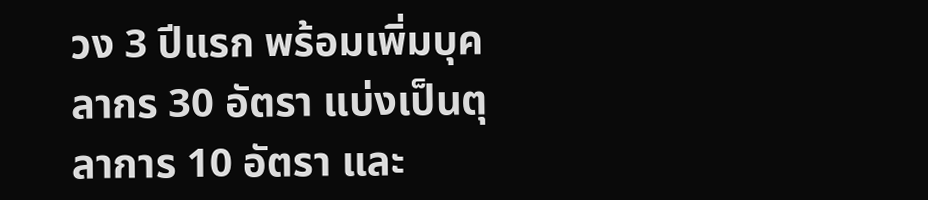วง 3 ปีแรก พร้อมเพิ่มบุคลากร 30 อัตรา แบ่งเป็นตุลาการ 10 อัตรา และ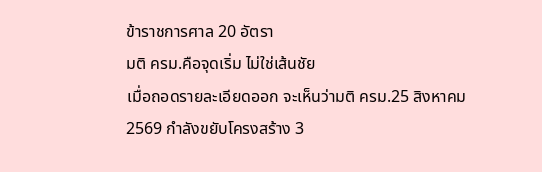ข้าราชการศาล 20 อัตรา
มติ ครม.คือจุดเริ่ม ไม่ใช่เส้นชัย
เมื่อถอดรายละเอียดออก จะเห็นว่ามติ ครม.25 สิงหาคม 2569 กำลังขยับโครงสร้าง 3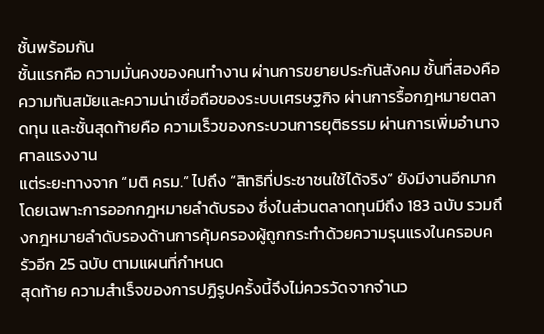ชั้นพร้อมกัน
ชั้นแรกคือ ความมั่นคงของคนทำงาน ผ่านการขยายประกันสังคม ชั้นที่สองคือ ความทันสมัยและความน่าเชื่อถือของระบบเศรษฐกิจ ผ่านการรื้อกฎหมายตลาดทุน และชั้นสุดท้ายคือ ความเร็วของกระบวนการยุติธรรม ผ่านการเพิ่มอำนาจศาลแรงงาน
แต่ระยะทางจาก “มติ ครม.” ไปถึง “สิทธิที่ประชาชนใช้ได้จริง” ยังมีงานอีกมาก
โดยเฉพาะการออกกฎหมายลำดับรอง ซึ่งในส่วนตลาดทุนมีถึง 183 ฉบับ รวมถึงกฎหมายลำดับรองด้านการคุ้มครองผู้ถูกกระทำด้วยความรุนแรงในครอบครัวอีก 25 ฉบับ ตามแผนที่กำหนด
สุดท้าย ความสำเร็จของการปฏิรูปครั้งนี้จึงไม่ควรวัดจากจำนว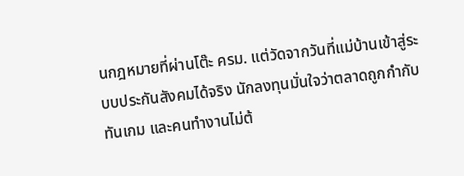นกฎหมายที่ผ่านโต๊ะ ครม. แต่วัดจากวันที่แม่บ้านเข้าสู่ระบบประกันสังคมได้จริง นักลงทุนมั่นใจว่าตลาดถูกกำกับทันเกม และคนทำงานไม่ต้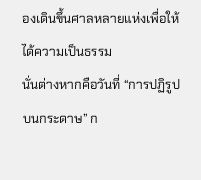องเดินขึ้นศาลหลายแห่งเพื่อให้ได้ความเป็นธรรม
นั่นต่างหากคือวันที่ “การปฏิรูปบนกระดาษ” ก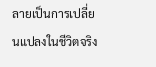ลายเป็นการเปลี่ยนแปลงในชีวิตจริง